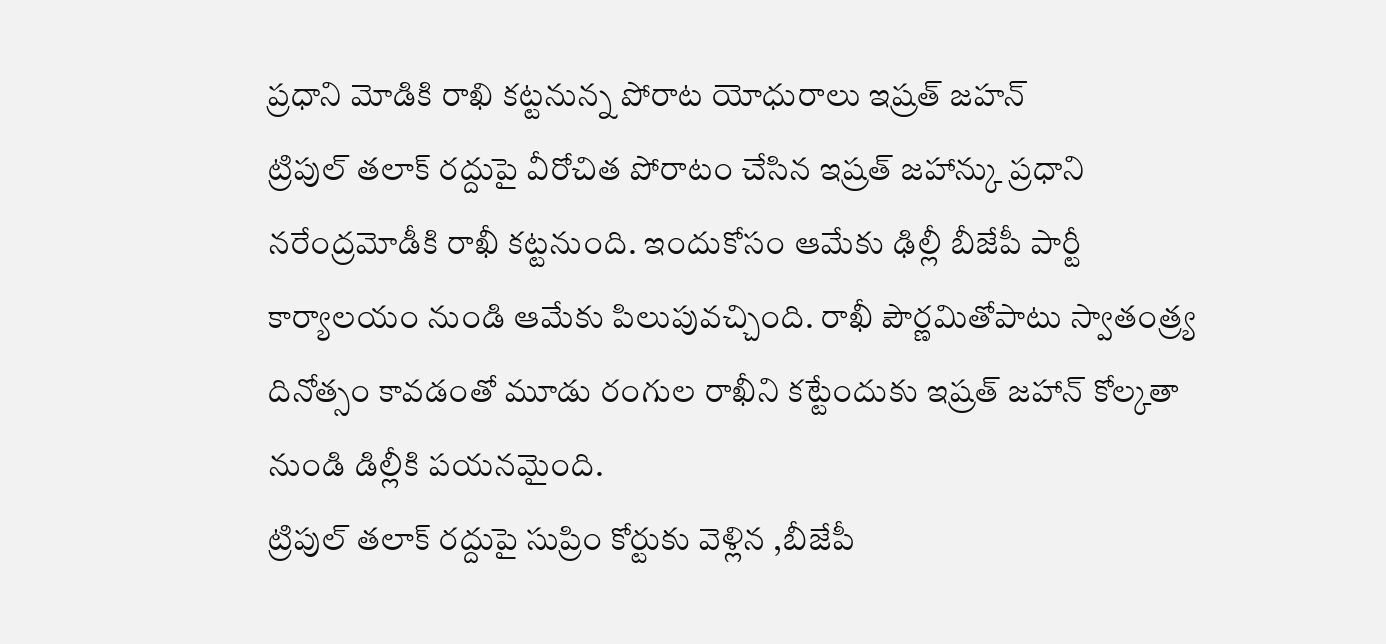ప్రధాని మోడికి రాఖి కట్టనున్న పోరాట యోధురాలు ఇష్రత్ జహన్
ట్రిపుల్ తలాక్ రద్దుపై వీరోచిత పోరాటం చేసిన ఇష్రత్ జహాన్కు ప్రధాని నరేంద్రమోడీకి రాఖీ కట్టనుంది. ఇందుకోసం ఆమేకు ఢిల్లీ బీజేపీ పార్టీ కార్యాలయం నుండి ఆమేకు పిలుపువచ్చింది. రాఖీ పౌర్ణమితోపాటు స్వాతంత్ర్య దినోత్సం కావడంతో మూడు రంగుల రాఖీని కట్టేందుకు ఇష్రత్ జహాన్ కోల్కతా నుండి డిల్లీకి పయనమైంది.
ట్రిపుల్ తలాక్ రద్దుపై సుప్రిం కోర్టుకు వెళ్లిన ,బీజేపీ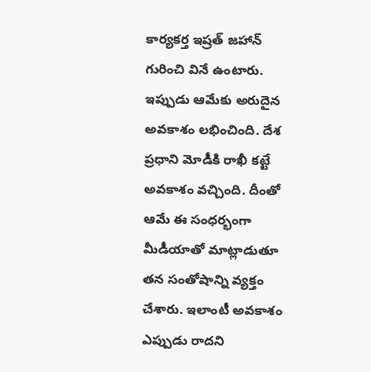కార్యకర్త ఇష్రత్ జహాన్ గురించి వినే ఉంటారు. ఇప్పుడు ఆమేకు అరుదైన అవకాశం లభించింది. దేశ ప్రధాని మోడీకి రాఖీ కట్టే అవకాశం వచ్చింది. దీంతో ఆమే ఈ సంధర్భంగా మీడీయాతో మాట్లాడుతూ తన సంతోషాన్ని వ్యక్తం చేశారు. ఇలాంటీ అవకాశం ఎప్పుడు రాదని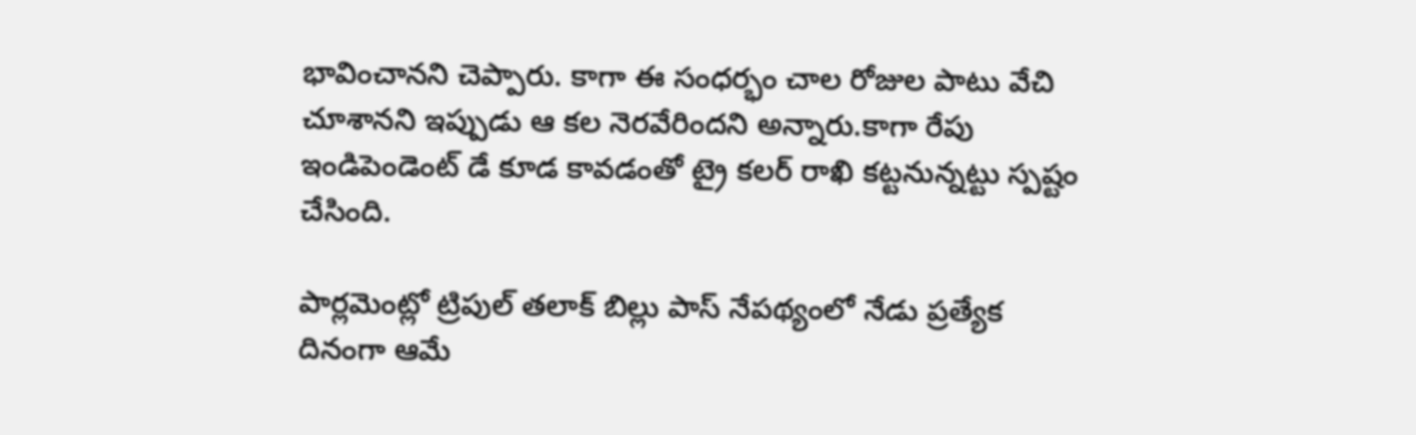భావించానని చెప్పారు. కాగా ఈ సంధర్భం చాల రోజుల పాటు వేచి చూశానని ఇప్పుడు ఆ కల నెరవేరిందని అన్నారు.కాగా రేపు ఇండిపెండెంట్ డే కూడ కావడంతో ట్రై కలర్ రాఖి కట్టనున్నట్టు స్పష్టం చేసింది.

పార్లమెంట్లో ట్రిపుల్ తలాక్ బిల్లు పాస్ నేపథ్యంలో నేడు ప్రత్యేక దినంగా ఆమే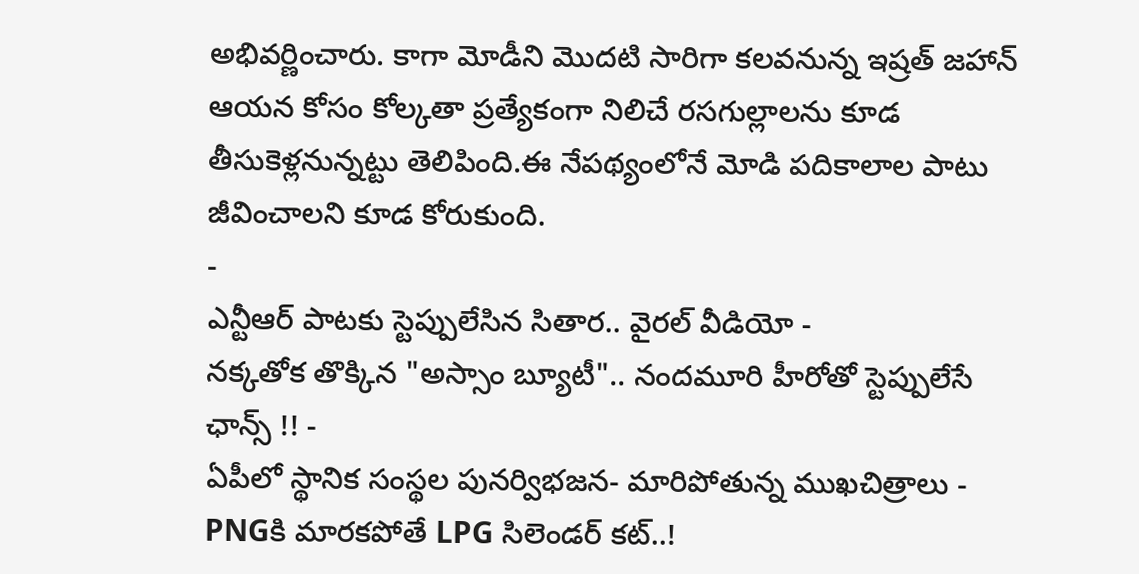అభివర్ణించారు. కాగా మోడీని మొదటి సారిగా కలవనున్న ఇష్రత్ జహాన్ ఆయన కోసం కోల్కతా ప్రత్యేకంగా నిలిచే రసగుల్లాలను కూడ తీసుకెళ్లనున్నట్టు తెలిపింది.ఈ నేపథ్యంలోనే మోడి పదికాలాల పాటు జీవించాలని కూడ కోరుకుంది.
-
ఎన్టీఆర్ పాటకు స్టెప్పులేసిన సితార.. వైరల్ వీడియో -
నక్కతోక తొక్కిన "అస్సాం బ్యూటీ".. నందమూరి హీరోతో స్టెప్పులేసే ఛాన్స్ !! -
ఏపీలో స్థానిక సంస్థల పునర్విభజన- మారిపోతున్న ముఖచిత్రాలు -
PNGకి మారకపోతే LPG సిలెండర్ కట్..!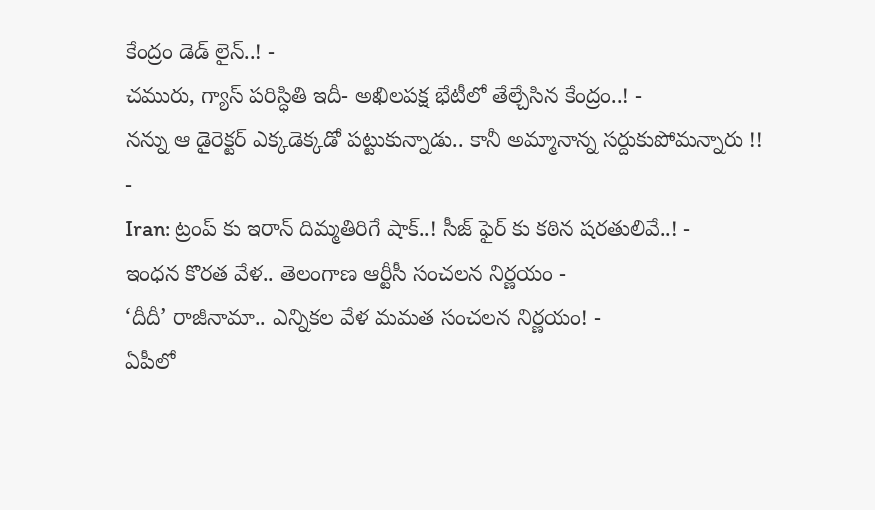కేంద్రం డెడ్ లైన్..! -
చమురు, గ్యాస్ పరిస్ధితి ఇదీ- అఖిలపక్ష భేటీలో తేల్చేసిన కేంద్రం..! -
నన్ను ఆ డైరెక్టర్ ఎక్కడెక్కడో పట్టుకున్నాడు.. కానీ అమ్మానాన్న సర్దుకుపోమన్నారు !! -
Iran: ట్రంప్ కు ఇరాన్ దిమ్మతిరిగే షాక్..! సీజ్ ఫైర్ కు కఠిన షరతులివే..! -
ఇంధన కొరత వేళ.. తెలంగాణ ఆర్టీసీ సంచలన నిర్ణయం -
‘దీదీ’ రాజీనామా.. ఎన్నికల వేళ మమత సంచలన నిర్ణయం! -
ఏపీలో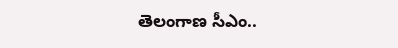తెలంగాణ సీఎం..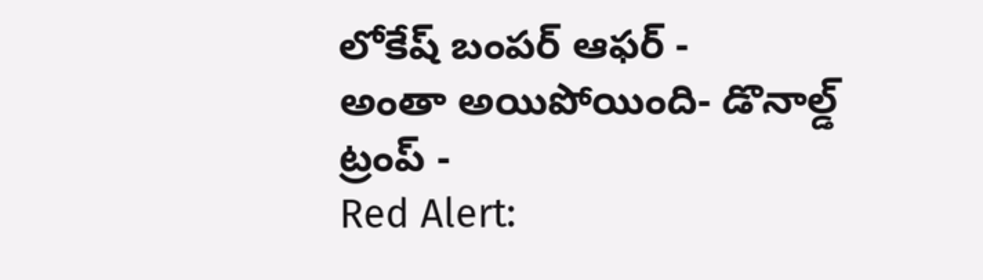లోకేష్ బంపర్ ఆఫర్ -
అంతా అయిపోయింది- డొనాల్డ్ ట్రంప్ -
Red Alert: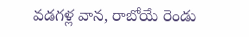వడగళ్ల వాన, రాబోయే రెండు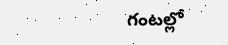గంటల్లో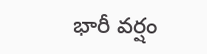భారీ వర్షం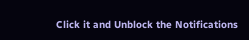Click it and Unblock the Notifications